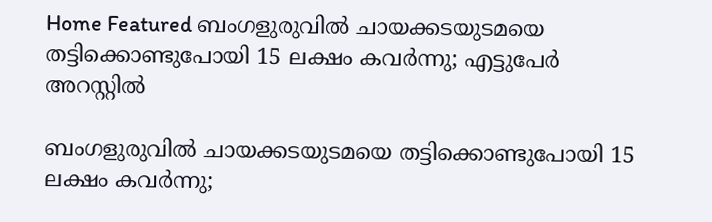Home Featured ബംഗളുരുവിൽ ചായക്കടയുടമയെ തട്ടിക്കൊണ്ടുപോയി 15 ലക്ഷം കവർന്നു; എട്ടുപേർ അറസ്റ്റിൽ

ബംഗളുരുവിൽ ചായക്കടയുടമയെ തട്ടിക്കൊണ്ടുപോയി 15 ലക്ഷം കവർന്നു;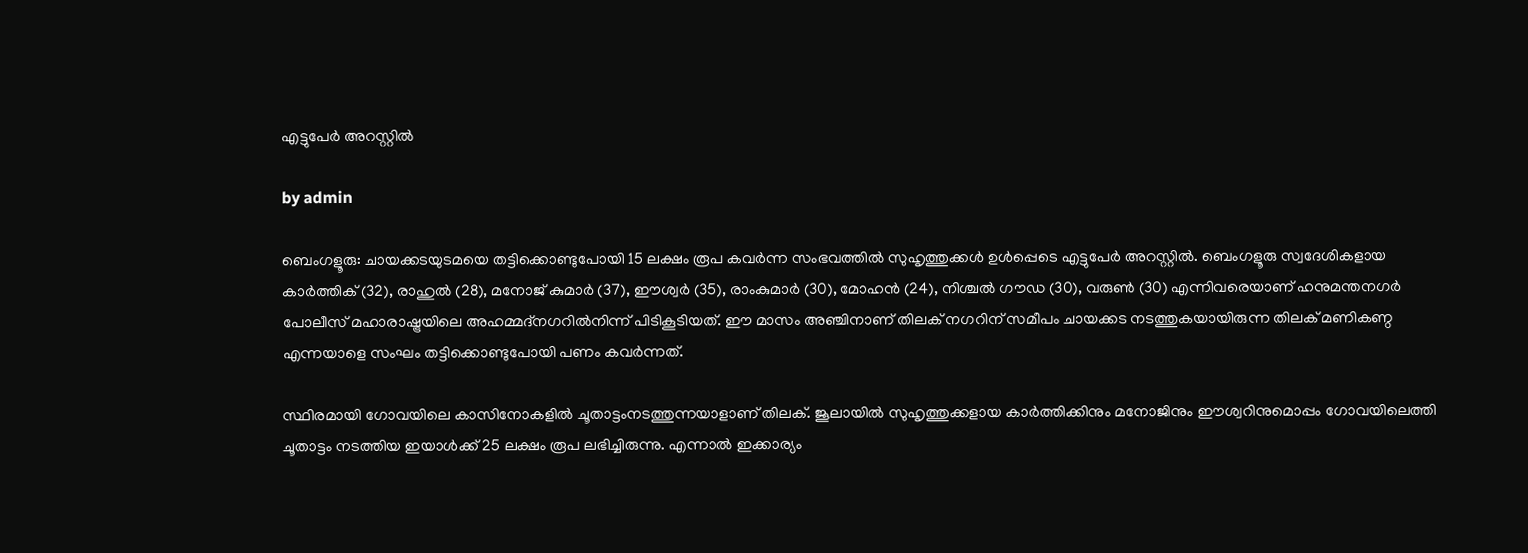എട്ടുപേർ അറസ്റ്റിൽ

by admin

ബെംഗളൂരു: ചായക്കടയുടമയെ തട്ടിക്കൊണ്ടുപോയി 15 ലക്ഷം രൂപ കവർന്ന സംഭവത്തിൽ സുഹൃത്തുക്കൾ ഉൾപ്പെടെ എട്ടുപേർ അറസ്റ്റിൽ. ബെംഗളൂരു സ്വദേശികളായ കാർത്തിക് (32), രാഹുൽ (28), മനോജ് കുമാർ (37), ഈശ്വർ (35), രാംകുമാർ (30), മോഹൻ (24), നിശ്ചൽ ഗൗഡ (30), വരുൺ (30) എന്നിവരെയാണ് ഹനുമന്തനഗർ പോലീസ് മഹാരാഷ്ട്രയിലെ അഹമ്മദ്‌നഗറിൽനിന്ന് പിടികൂടിയത്. ഈ മാസം അഞ്ചിനാണ് തിലക് നഗറിന് സമീപം ചായക്കട നടത്തുകയായിരുന്ന തിലക് മണികണ്ഠ എന്നയാളെ സംഘം തട്ടിക്കൊണ്ടുപോയി പണം കവർന്നത്.

സ്ഥിരമായി ഗോവയിലെ കാസിനോകളിൽ ചൂതാട്ടംനടത്തുന്നയാളാണ് തിലക്. ജൂലായിൽ സുഹൃത്തുക്കളായ കാർത്തിക്കിനും മനോജിനും ഈശ്വറിനുമൊപ്പം ഗോവയിലെത്തി ചൂതാട്ടം നടത്തിയ ഇയാൾക്ക് 25 ലക്ഷം രൂപ ലഭിച്ചിരുന്നു. എന്നാൽ ഇക്കാര്യം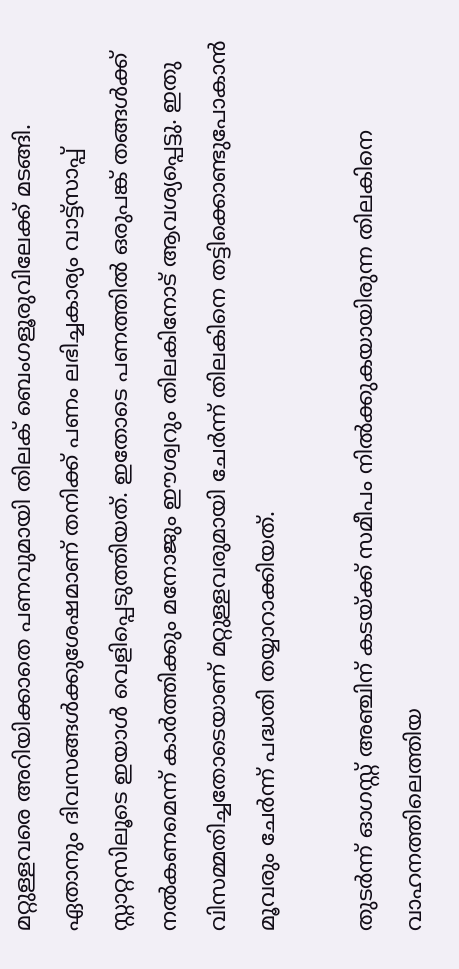മറ്റുള്ളവരെ അറിയിക്കാതെ പണവുമായി തിലക് ബെംഗളൂരുവിലേക്ക് മടങ്ങി. ഏതാനും ദിവസങ്ങൾക്കുശേഷമാണ് തനിക്ക് പണം ലഭിച്ചകാര്യം വാട്ട്‌സാപ്പ് സ്റ്റാറ്റസിലൂടെ ഇയാൾ വെളിപ്പെടുത്തിയത്. ഇതോടെ പണത്തിൽ ഒരുപങ്ക് തങ്ങൾക്ക് നൽകണമെന്ന് കാർത്തിക്കും മനോജും ഈശ്വറും തിലകിനോട് ആവശ്യപ്പെട്ടു. ഇതു വിസമ്മതിച്ചതോടെയാണ് മറ്റുള്ളവരുമായി ചേർന്ന് തിലകിനെ തട്ടിക്കൊണ്ടുപോകാൻ മൂവരും ചേർന്ന് പദ്ധതി തയ്യാറാക്കിയത്.

തുടർന്ന് ഓഗസ്റ്റ് അഞ്ചിന് കടയ്ക്ക് സമീപം നിൽക്കുകയായിരുന്ന തിലകിനെ വാഹനത്തിലെത്തിയ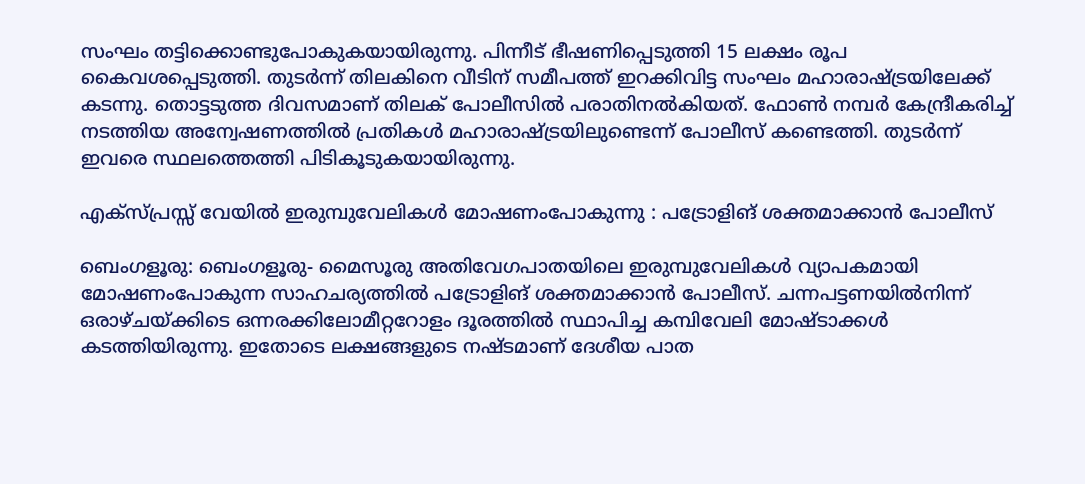സംഘം തട്ടിക്കൊണ്ടുപോകുകയായിരുന്നു. പിന്നീട് ഭീഷണിപ്പെടുത്തി 15 ലക്ഷം രൂപ കൈവശപ്പെടുത്തി. തുടർന്ന് തിലകിനെ വീടിന് സമീപത്ത് ഇറക്കിവിട്ട സംഘം മഹാരാഷ്ട്രയിലേക്ക് കടന്നു. തൊട്ടടുത്ത ദിവസമാണ് തിലക് പോലീസിൽ പരാതിനൽകിയത്. ഫോൺ നമ്പർ കേന്ദ്രീകരിച്ച് നടത്തിയ അന്വേഷണത്തിൽ പ്രതികൾ മഹാരാഷ്ട്രയിലുണ്ടെന്ന് പോലീസ് കണ്ടെത്തി. തുടർന്ന് ഇവരെ സ്ഥലത്തെത്തി പിടികൂടുകയായിരുന്നു.

എക്സ്പ്രസ്സ്‌ വേയിൽ ഇരുമ്പുവേലികൾ മോഷണംപോകുന്നു : പട്രോളിങ് ശക്തമാക്കാൻ പോലീസ്

ബെംഗളൂരു: ബെംഗളൂരു- മൈസൂരു അതിവേഗപാതയിലെ ഇരുമ്പുവേലികൾ വ്യാപകമായി മോഷണംപോകുന്ന സാഹചര്യത്തിൽ പട്രോളിങ് ശക്തമാക്കാൻ പോലീസ്. ചന്നപട്ടണയിൽനിന്ന് ഒരാഴ്ചയ്ക്കിടെ ഒന്നരക്കിലോമീറ്ററോളം ദൂരത്തിൽ സ്ഥാപിച്ച കമ്പിവേലി മോഷ്ടാക്കൾ കടത്തിയിരുന്നു. ഇതോടെ ലക്ഷങ്ങളുടെ നഷ്ടമാണ് ദേശീയ പാത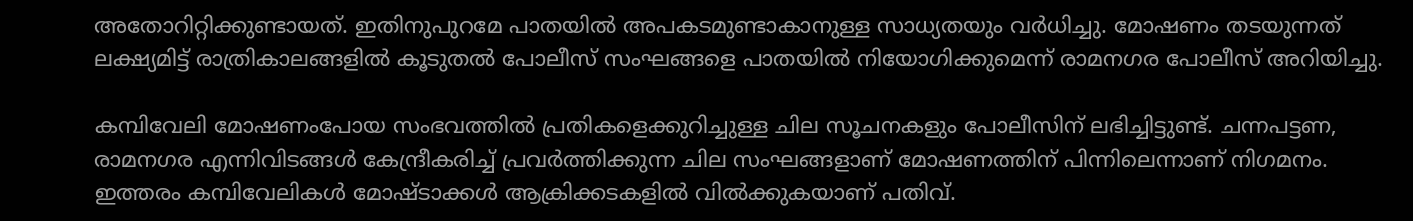അതോറിറ്റിക്കുണ്ടായത്. ഇതിനുപുറമേ പാതയിൽ അപകടമുണ്ടാകാനുള്ള സാധ്യതയും വർധിച്ചു. മോഷണം തടയുന്നത് ലക്ഷ്യമിട്ട് രാത്രികാലങ്ങളിൽ കൂടുതൽ പോലീസ് സംഘങ്ങളെ പാതയിൽ നിയോഗിക്കുമെന്ന് രാമനഗര പോലീസ് അറിയിച്ചു.

കമ്പിവേലി മോഷണംപോയ സംഭവത്തിൽ പ്രതികളെക്കുറിച്ചുള്ള ചില സൂചനകളും പോലീസിന് ലഭിച്ചിട്ടുണ്ട്. ചന്നപട്ടണ, രാമനഗര എന്നിവിടങ്ങൾ കേന്ദ്രീകരിച്ച് പ്രവർത്തിക്കുന്ന ചില സംഘങ്ങളാണ് മോഷണത്തിന് പിന്നിലെന്നാണ് നിഗമനം. ഇത്തരം കമ്പിവേലികൾ മോഷ്ടാക്കൾ ആക്രിക്കടകളിൽ വിൽക്കുകയാണ് പതിവ്.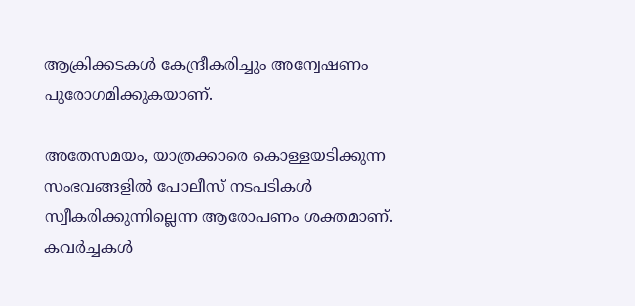ആക്രിക്കടകൾ കേന്ദ്രീകരിച്ചും അന്വേഷണം പുരോഗമിക്കുകയാണ്.

അതേസമയം, യാത്രക്കാരെ കൊള്ളയടിക്കുന്ന സംഭവങ്ങളിൽ പോലീസ് നടപടികൾ സ്വീകരിക്കുന്നില്ലെന്ന ആരോപണം ശക്തമാണ്. കവർച്ചകൾ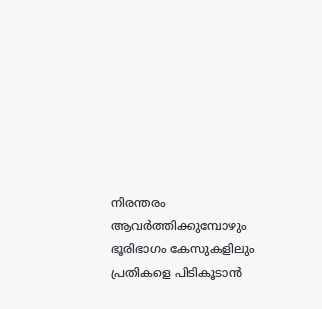നിരന്തരം ആവർത്തിക്കുമ്പോഴും ഭൂരിഭാഗം കേസുകളിലും പ്രതികളെ പിടികൂടാൻ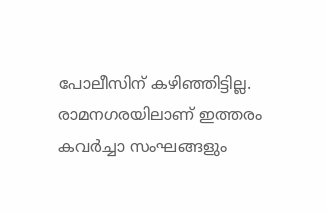പോലീസിന് കഴിഞ്ഞിട്ടില്ല. രാമനഗരയിലാണ് ഇത്തരം കവർച്ചാ സംഘങ്ങളും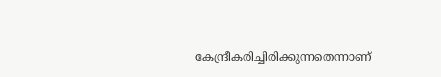കേന്ദ്രീകരിച്ചിരിക്കുന്നതെന്നാണ്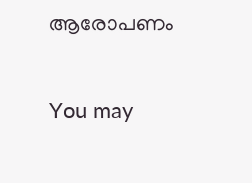ആരോപണം

You may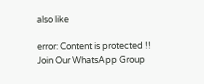also like

error: Content is protected !!
Join Our WhatsApp Group